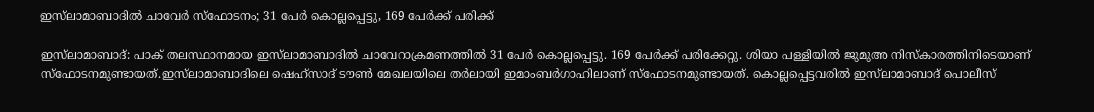ഇസ്‌ലാമാബാദില്‍ ചാവേര്‍ സ്‌ഫോടനം; 31 പേര്‍ കൊല്ലപ്പെട്ടു, 169 പേര്‍ക്ക് പരിക്ക്

ഇസ്‌ലാമാബാദ്: പാക് തലസ്ഥാനമായ ഇസ്‌ലാമാബാദില്‍ ചാവേറാക്രമണത്തില്‍ 31 പേര്‍ കൊല്ലപ്പെട്ടു. 169 പേര്‍ക്ക് പരിക്കേറ്റു. ശിയാ പള്ളിയില്‍ ജുമുഅ നിസ്‌കാരത്തിനിടെയാണ് സ്‌ഫോടനമുണ്ടായത്.ഇസ്‌ലാമാബാദിലെ ഷെഹ്‌സാദ് ടൗണ്‍ മേഖലയിലെ തര്‍ലായി ഇമാംബര്‍ഗാഹിലാണ് സ്‌ഫോടനമുണ്ടായത്. കൊല്ലപ്പെട്ടവരില്‍ ഇസ്‌ലാമാബാദ് പൊലീസ്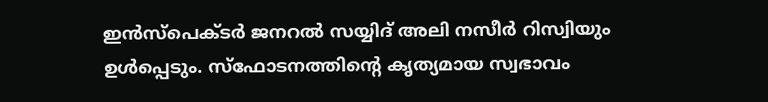ഇന്‍സ്‌പെക്ടര്‍ ജനറല്‍ സയ്യിദ് അലി നസീര്‍ റിസ്വിയും ഉള്‍പ്പെടും. സ്‌ഫോടനത്തിന്റെ കൃത്യമായ സ്വഭാവം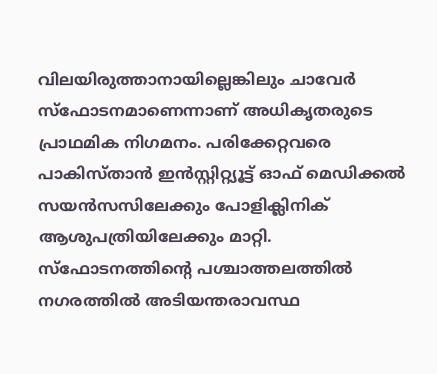വിലയിരുത്താനായില്ലെങ്കിലും ചാവേര്‍ സ്‌ഫോടനമാണെന്നാണ് അധികൃതരുടെ പ്രാഥമിക നിഗമനം. പരിക്കേറ്റവരെ പാകിസ്താന്‍ ഇന്‍സ്റ്റിറ്റ്യൂട്ട് ഓഫ് മെഡിക്കല്‍ സയന്‍സസിലേക്കും പോളിക്ലിനിക് ആശുപത്രിയിലേക്കും മാറ്റി. സ്ഫോടനത്തിന്റെ പശ്ചാത്തലത്തില്‍ നഗരത്തില്‍ അടിയന്തരാവസ്ഥ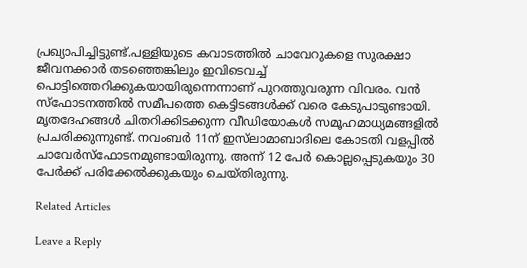പ്രഖ്യാപിച്ചിട്ടുണ്ട്.പള്ളിയുടെ കവാടത്തില്‍ ചാവേറുകളെ സുരക്ഷാ ജീവനക്കാര്‍ തടഞ്ഞെങ്കിലും ഇവിടെവച്ച് പൊട്ടിത്തെറിക്കുകയായിരുന്നെന്നാണ് പുറത്തുവരുന്ന വിവരം. വന്‍ സ്‌ഫോടനത്തില്‍ സമീപത്തെ കെട്ടിടങ്ങള്‍ക്ക് വരെ കേടുപാടുണ്ടായി. മൃതദേഹങ്ങള്‍ ചിതറിക്കിടക്കുന്ന വീഡിയോകള്‍ സമൂഹമാധ്യമങ്ങളില്‍ പ്രചരിക്കുന്നുണ്ട്. നവംബര്‍ 11ന് ഇസ്‌ലാമാബാദിലെ കോടതി വളപ്പില്‍ ചാവേര്‍സ്‌ഫോടനമുണ്ടായിരുന്നു. അന്ന് 12 പേര്‍ കൊല്ലപ്പെടുകയും 30 പേര്‍ക്ക് പരിക്കേല്‍ക്കുകയും ചെയ്തിരുന്നു.

Related Articles

Leave a Reply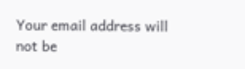Your email address will not be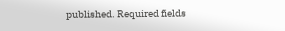published. Required fields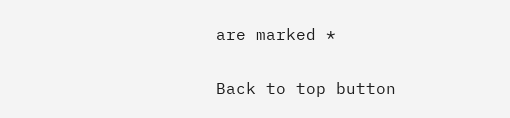are marked *

Back to top button